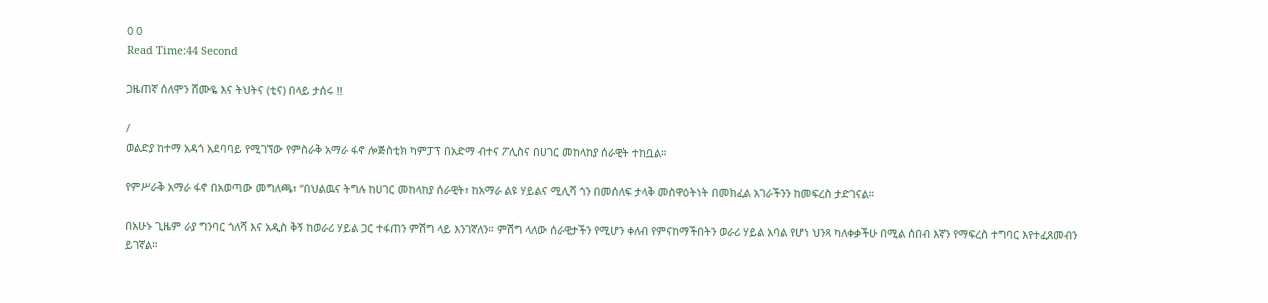0 0
Read Time:44 Second

ጋዜጠኛ ሰለሞን ሸሙዬ እና ትህትና (ቲና) በላይ ታሰሩ !!

/
ወልድያ ከተማ አዳጎ አደባባይ የሚገኘው የምስራቅ አማራ ፋኖ ሎጅስቲክ ካምፓፕ በአድማ ብተና ፖሊስና በሀገር መከላከያ ሰራዊት ተከቧል።

የምሥራቅ አማራ ፋኖ በአወጣው መግለጫ፣ “በህልዉና ትግሉ ከሀገር መከላከያ ሰራዊት፣ ከአማራ ልዩ ሃይልና ሚሊሻ ጎን በመሰለፍ ታላቅ መስዋዕትነት በመክፈል አገራችንን ከመፍረስ ታድገናል።

በአሁኑ ጊዜም ራያ ግንባር ጎለሻ እና አዲስ ቅኝ ከወራሪ ሃይል ጋር ተፋጠን ምሽግ ላይ እንገኛለን። ምሽግ ላለው ሰራዊታችን የሚሆን ቀለብ የምናከማችበትን ወራሪ ሃይል አባል የሆነ ህንጻ ካለቀቃችሁ በሚል ሰበብ እኛን የማፍረስ ተግባር እየተፈጸመብን ይገኛል።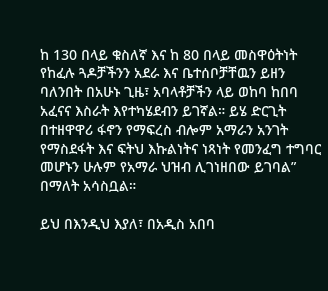ከ 130 በላይ ቁስለኛ እና ከ 80 በላይ መስዋዕትነት የከፈሉ ጓዶቻችንን አደራ እና ቤተሰቦቻቸዉን ይዘን ባለንበት በአሁኑ ጊዜ፣ አባላቶቻችን ላይ ወከባ ከበባ አፈናና እስራት እየተካሄደብን ይገኛል። ይሄ ድርጊት በተዘዋዋሪ ፋኖን የማፍረስ ብሎም አማራን አንገት የማስደፋት እና ፍትህ እኩልነትና ነጻነት የመንፈግ ተግባር መሆኑን ሁሉም የአማራ ህዝብ ሊገነዘበው ይገባል” በማለት አሳስቧል።

ይህ በእንዲህ እያለ፣ በአዲስ አበባ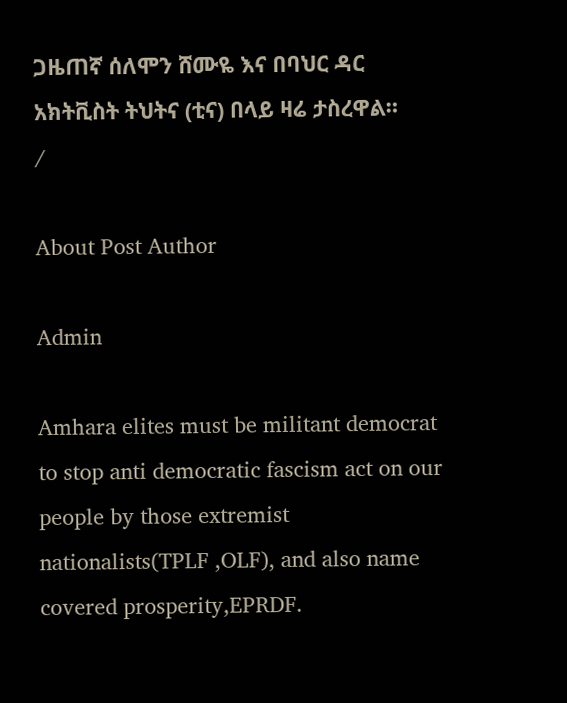ጋዜጠኛ ሰለሞን ሸሙዬ እና በባህር ዳር አክትቪስት ትህትና (ቲና) በላይ ዛሬ ታስረዋል።
/

About Post Author

Admin

Amhara elites must be militant democrat to stop anti democratic fascism act on our people by those extremist nationalists(TPLF ,OLF), and also name covered prosperity,EPRDF.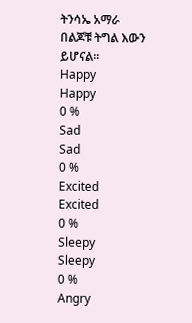ትንሳኤ አማራ በልጆቹ ትግል እውን ይሆናል።
Happy
Happy
0 %
Sad
Sad
0 %
Excited
Excited
0 %
Sleepy
Sleepy
0 %
Angry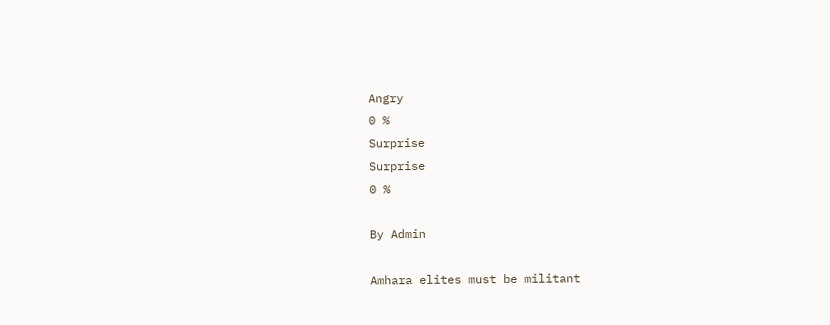Angry
0 %
Surprise
Surprise
0 %

By Admin

Amhara elites must be militant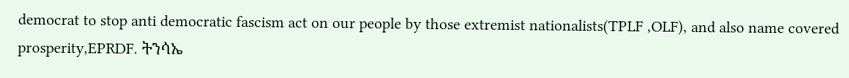democrat to stop anti democratic fascism act on our people by those extremist nationalists(TPLF ,OLF), and also name covered prosperity,EPRDF. ትንሳኤ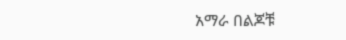አማራ በልጆቹ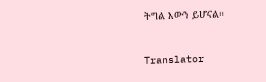ትግል እውን ይሆናል።

Translator